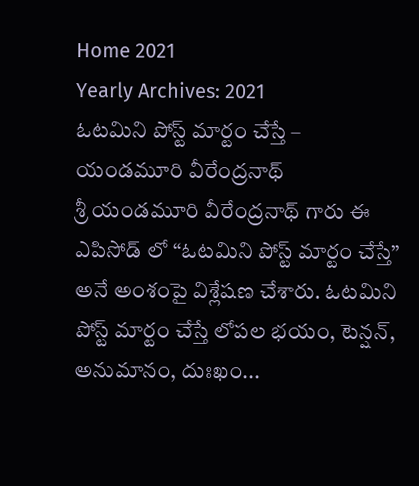Home 2021
Yearly Archives: 2021
ఓటమిని పోస్ట్ మార్టం చేస్తే – యండమూరి వీరేంద్రనాథ్
శ్రీ యండమూరి వీరేంద్రనాథ్ గారు ఈ ఎపిసోడ్ లో “ఓటమిని పోస్ట్ మార్టం చేస్తే” అనే అంశంపై విశ్లేషణ చేశారు. ఓటమిని పోస్ట్ మార్టం చేస్తే లోపల భయం, టెన్షన్, అనుమానం, దుఃఖం...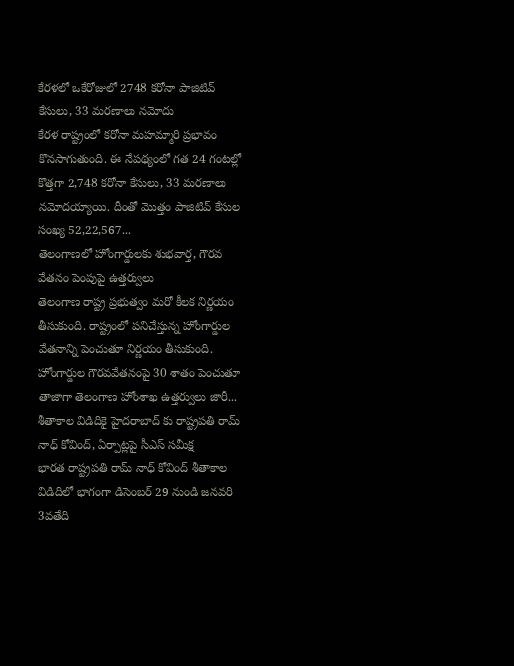కేరళలో ఒకేరోజులో 2748 కరోనా పాజిటివ్ కేసులు, 33 మరణాలు నమోదు
కేరళ రాష్ట్రంలో కరోనా మహమ్మారి ప్రభావం కొనసాగుతుంది. ఈ నేపథ్యంలో గత 24 గంటల్లో కొత్తగా 2,748 కరోనా కేసులు, 33 మరణాలు నమోదయ్యాయి. దీంతో మొత్తం పాజిటివ్ కేసుల సంఖ్య 52,22,567...
తెలంగాణలో హోంగార్డులకు శుభవార్త, గౌరవ వేతనం పెంపుపై ఉత్తర్వులు
తెలంగాణ రాష్ట్ర ప్రభుత్వం మరో కీలక నిర్ణయం తీసుకుంది. రాష్ట్రంలో పనిచేస్తున్న హోంగార్డుల వేతనాన్ని పెంచుతూ నిర్ణయం తీసుకుంది. హోంగార్డుల గౌరవవేతనంపై 30 శాతం పెంచుతూ తాజాగా తెలంగాణ హోంశాఖ ఉత్తర్వులు జారీ...
శీతాకాల విడిదికై హైదరాబాద్ కు రాష్ట్రపతి రామ్ నాధ్ కోవింద్, ఏర్పాట్లపై సీఎస్ సమీక్ష
భారత రాష్ట్రపతి రామ్ నాధ్ కోవింద్ శీతాకాల విడిదిలో భాగంగా డిసెంబర్ 29 నుండి జనవరి 3వతేది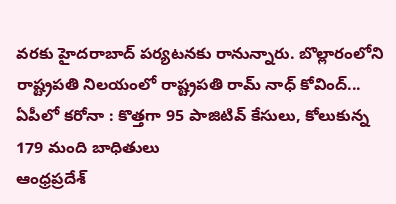వరకు హైదరాబాద్ పర్యటనకు రానున్నారు. బొల్లారంలోని రాష్ట్రపతి నిలయంలో రాష్ట్రపతి రామ్ నాధ్ కోవింద్...
ఏపీలో కరోనా : కొత్తగా 95 పాజిటివ్ కేసులు, కోలుకున్న 179 మంది బాధితులు
ఆంధ్రప్రదేశ్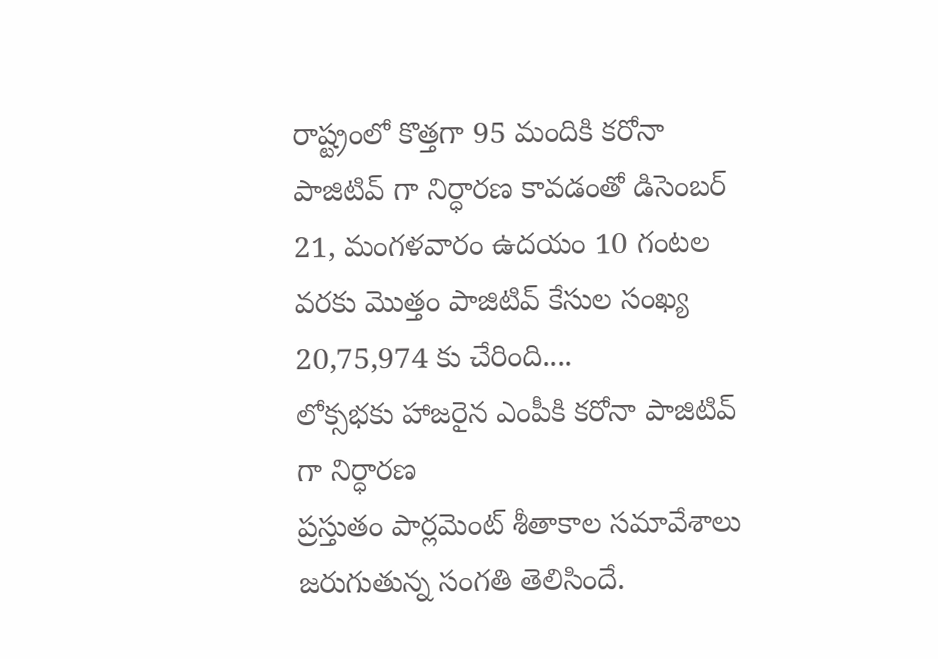రాష్ట్రంలో కొత్తగా 95 మందికి కరోనా పాజిటివ్ గా నిర్ధారణ కావడంతో డిసెంబర్ 21, మంగళవారం ఉదయం 10 గంటల వరకు మొత్తం పాజిటివ్ కేసుల సంఖ్య 20,75,974 కు చేరింది....
లోక్సభకు హాజరైన ఎంపీకి కరోనా పాజిటివ్ గా నిర్ధారణ
ప్రస్తుతం పార్లమెంట్ శీతాకాల సమావేశాలు జరుగుతున్న సంగతి తెలిసిందే.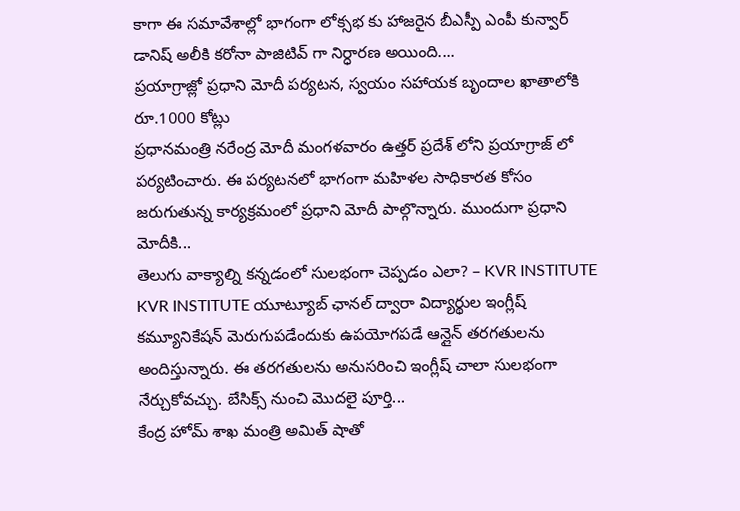కాగా ఈ సమావేశాల్లో భాగంగా లోక్సభ కు హాజరైన బీఎస్పీ ఎంపీ కున్వార్ డానిష్ అలీకి కరోనా పాజిటివ్ గా నిర్ధారణ అయింది....
ప్రయాగ్రాజ్లో ప్రధాని మోదీ పర్యటన, స్వయం సహాయక బృందాల ఖాతాలోకి రూ.1000 కోట్లు
ప్రధానమంత్రి నరేంద్ర మోదీ మంగళవారం ఉత్తర్ ప్రదేశ్ లోని ప్రయాగ్రాజ్ లో పర్యటించారు. ఈ పర్యటనలో భాగంగా మహిళల సాధికారత కోసం జరుగుతున్న కార్యక్రమంలో ప్రధాని మోదీ పాల్గొన్నారు. ముందుగా ప్రధాని మోదీకి...
తెలుగు వాక్యాల్ని కన్నడంలో సులభంగా చెప్పడం ఎలా? – KVR INSTITUTE
KVR INSTITUTE యూట్యూబ్ ఛానల్ ద్వారా విద్యార్థుల ఇంగ్లీష్ కమ్యూనికేషన్ మెరుగుపడేందుకు ఉపయోగపడే ఆన్లైన్ తరగతులను అందిస్తున్నారు. ఈ తరగతులను అనుసరించి ఇంగ్లీష్ చాలా సులభంగా నేర్చుకోవచ్చు. బేసిక్స్ నుంచి మొదలై పూర్తి...
కేంద్ర హోమ్ శాఖ మంత్రి అమిత్ షాతో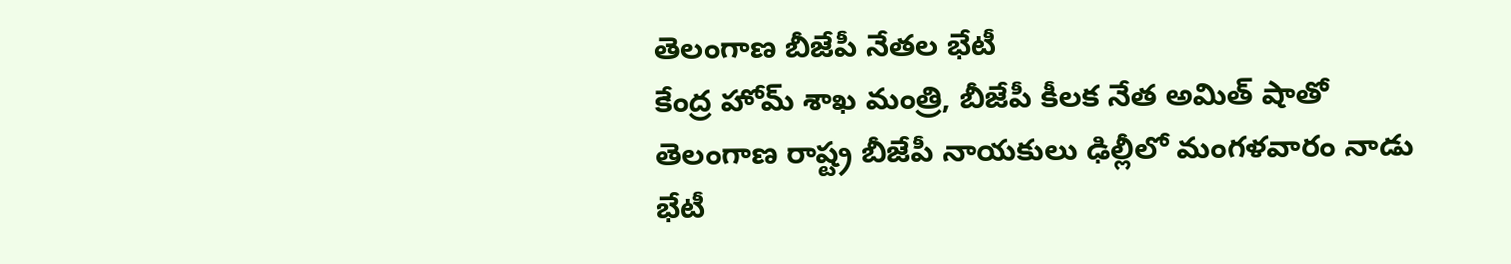తెలంగాణ బీజేపీ నేతల భేటీ
కేంద్ర హోమ్ శాఖ మంత్రి, బీజేపీ కీలక నేత అమిత్ షాతో తెలంగాణ రాష్ట్ర బీజేపీ నాయకులు ఢిల్లీలో మంగళవారం నాడు భేటీ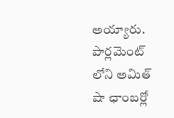అయ్యారు. పార్లమెంట్ లోని అమిత్ షా ఛాంబర్లో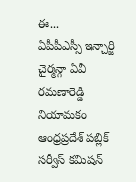ఈ...
ఏపీపీఎస్సీ ఇన్చార్జి చైర్మన్గా ఏవీ రమణారెడ్డి నియామకం
ఆంధ్రప్రదేశ్ పబ్లిక్ సర్వీస్ కమిషన్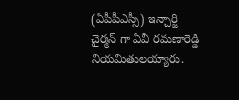(ఏపీపీఎస్సీ) ఇన్చార్జి చైర్మన్ గా ఏవీ రమణారెడ్డి నియమితులయ్యారు.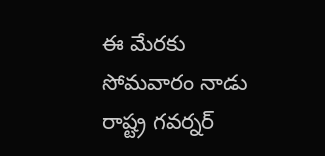ఈ మేరకు సోమవారం నాడు రాష్ట్ర గవర్నర్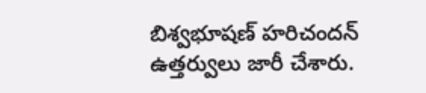బిశ్వభూషణ్ హరిచందన్ ఉత్తర్వులు జారీ చేశారు.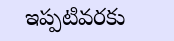ఇప్పటివరకు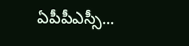ఏపీపీఎస్సీ...